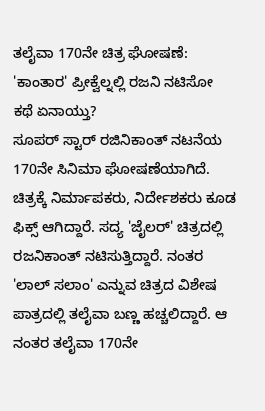ತಲೈವಾ 170ನೇ ಚಿತ್ರ ಘೋಷಣೆ: 'ಕಾಂತಾರ' ಪ್ರೀಕ್ವೆಲ್ನಲ್ಲಿ ರಜನಿ ನಟಿಸೋ ಕಥೆ ಏನಾಯ್ತು?
ಸೂಪರ್ ಸ್ಟಾರ್ ರಜಿನಿಕಾಂತ್ ನಟನೆಯ 170ನೇ ಸಿನಿಮಾ ಘೋಷಣೆಯಾಗಿದೆ. ಚಿತ್ರಕ್ಕೆ ನಿರ್ಮಾಪಕರು, ನಿರ್ದೇಶಕರು ಕೂಡ ಫಿಕ್ಸ್ ಆಗಿದ್ದಾರೆ. ಸದ್ಯ 'ಜೈಲರ್' ಚಿತ್ರದಲ್ಲಿ ರಜನಿಕಾಂತ್ ನಟಿಸುತ್ತಿದ್ದಾರೆ. ನಂತರ 'ಲಾಲ್ ಸಲಾಂ' ಎನ್ನುವ ಚಿತ್ರದ ವಿಶೇಷ ಪಾತ್ರದಲ್ಲಿ ತಲೈವಾ ಬಣ್ಣ ಹಚ್ಚಲಿದ್ದಾರೆ. ಆ ನಂತರ ತಲೈವಾ 170ನೇ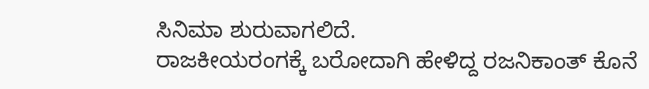ಸಿನಿಮಾ ಶುರುವಾಗಲಿದೆ.
ರಾಜಕೀಯರಂಗಕ್ಕೆ ಬರೋದಾಗಿ ಹೇಳಿದ್ದ ರಜನಿಕಾಂತ್ ಕೊನೆ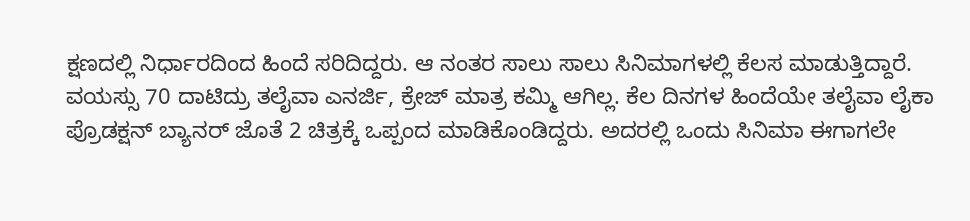ಕ್ಷಣದಲ್ಲಿ ನಿರ್ಧಾರದಿಂದ ಹಿಂದೆ ಸರಿದಿದ್ದರು. ಆ ನಂತರ ಸಾಲು ಸಾಲು ಸಿನಿಮಾಗಳಲ್ಲಿ ಕೆಲಸ ಮಾಡುತ್ತಿದ್ದಾರೆ. ವಯಸ್ಸು 70 ದಾಟಿದ್ರು ತಲೈವಾ ಎನರ್ಜಿ, ಕ್ರೇಜ್ ಮಾತ್ರ ಕಮ್ಮಿ ಆಗಿಲ್ಲ. ಕೆಲ ದಿನಗಳ ಹಿಂದೆಯೇ ತಲೈವಾ ಲೈಕಾ ಪ್ರೊಡಕ್ಷನ್ ಬ್ಯಾನರ್ ಜೊತೆ 2 ಚಿತ್ರಕ್ಕೆ ಒಪ್ಪಂದ ಮಾಡಿಕೊಂಡಿದ್ದರು. ಅದರಲ್ಲಿ ಒಂದು ಸಿನಿಮಾ ಈಗಾಗಲೇ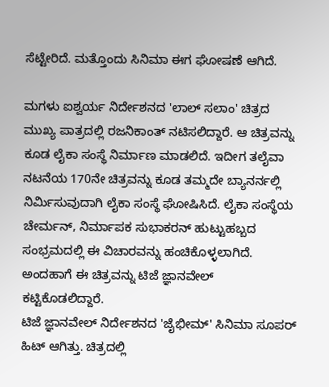ಸೆಟ್ಟೇರಿದೆ. ಮತ್ತೊಂದು ಸಿನಿಮಾ ಈಗ ಘೋಷಣೆ ಆಗಿದೆ.

ಮಗಳು ಐಶ್ವರ್ಯ ನಿರ್ದೇಶನದ 'ಲಾಲ್ ಸಲಾಂ' ಚಿತ್ರದ ಮುಖ್ಯ ಪಾತ್ರದಲ್ಲಿ ರಜನಿಕಾಂತ್ ನಟಿಸಲಿದ್ದಾರೆ. ಆ ಚಿತ್ರವನ್ನು ಕೂಡ ಲೈಕಾ ಸಂಸ್ಥೆ ನಿರ್ಮಾಣ ಮಾಡಲಿದೆ. ಇದೀಗ ತಲೈವಾ ನಟನೆಯ 170ನೇ ಚಿತ್ರವನ್ನು ಕೂಡ ತಮ್ಮದೇ ಬ್ಯಾನರ್ನಲ್ಲಿ ನಿರ್ಮಿಸುವುದಾಗಿ ಲೈಕಾ ಸಂಸ್ಥೆ ಘೋಷಿಸಿದೆ. ಲೈಕಾ ಸಂಸ್ಥೆಯ ಚೇರ್ಮನ್, ನಿರ್ಮಾಪಕ ಸುಭಾಕರನ್ ಹುಟ್ಟುಹಬ್ಬದ ಸಂಭ್ರಮದಲ್ಲಿ ಈ ವಿಚಾರವನ್ನು ಹಂಚಿಕೊಳ್ಳಲಾಗಿದೆ. ಅಂದಹಾಗೆ ಈ ಚಿತ್ರವನ್ನು ಟಿಜೆ ಜ್ಞಾನವೇಲ್ ಕಟ್ಟಿಕೊಡಲಿದ್ದಾರೆ.
ಟಿಜೆ ಜ್ಞಾನವೇಲ್ ನಿರ್ದೇಶನದ 'ಜೈಭೀಮ್' ಸಿನಿಮಾ ಸೂಪರ್ ಹಿಟ್ ಆಗಿತ್ತು. ಚಿತ್ರದಲ್ಲಿ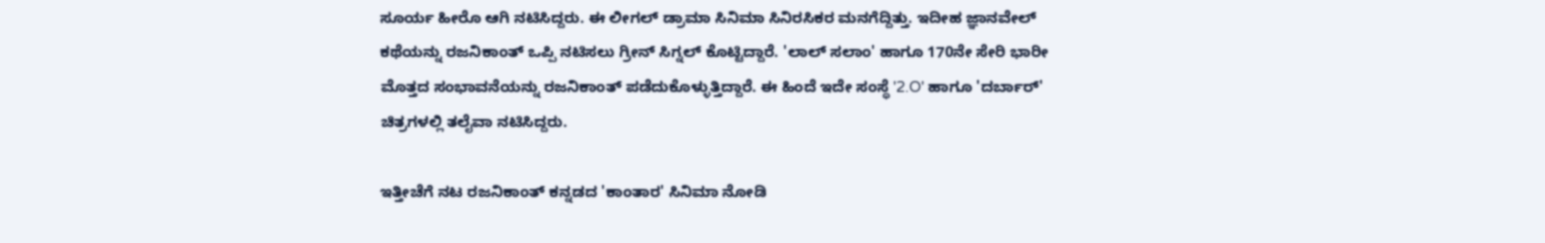ಸೂರ್ಯ ಹೀರೊ ಆಗಿ ನಟಿಸಿದ್ದರು. ಈ ಲೀಗಲ್ ಡ್ರಾಮಾ ಸಿನಿಮಾ ಸಿನಿರಸಿಕರ ಮನಗೆದ್ದಿತ್ತು. ಇದೀಹ ಜ್ಞಾನವೇಲ್ ಕಥೆಯನ್ನು ರಜನಿಕಾಂತ್ ಒಪ್ಪಿ ನಟಿಸಲು ಗ್ರೀನ್ ಸಿಗ್ನಲ್ ಕೊಟ್ಟಿದ್ದಾರೆ. 'ಲಾಲ್ ಸಲಾಂ' ಹಾಗೂ 170ನೇ ಸೇರಿ ಭಾರೀ ಮೊತ್ತದ ಸಂಭಾವನೆಯನ್ನು ರಜನಿಕಾಂತ್ ಪಡೆದುಕೊಳ್ಳುತ್ತಿದ್ದಾರೆ. ಈ ಹಿಂದೆ ಇದೇ ಸಂಸ್ಥೆ '2.O' ಹಾಗೂ 'ದರ್ಬಾರ್' ಚಿತ್ರಗಳಲ್ಲಿ ತಲೈವಾ ನಟಿಸಿದ್ದರು.

ಇತ್ತೀಚೆಗೆ ನಟ ರಜನಿಕಾಂತ್ ಕನ್ನಡದ 'ಕಾಂತಾರ' ಸಿನಿಮಾ ನೋಡಿ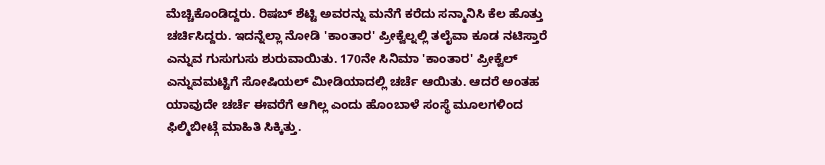ಮೆಚ್ಚಿಕೊಂಡಿದ್ದರು. ರಿಷಬ್ ಶೆಟ್ಟಿ ಅವರನ್ನು ಮನೆಗೆ ಕರೆದು ಸನ್ಮಾನಿಸಿ ಕೆಲ ಹೊತ್ತು ಚರ್ಚಿಸಿದ್ದರು. ಇದನ್ನೆಲ್ಲಾ ನೋಡಿ 'ಕಾಂತಾರ' ಪ್ರೀಕ್ವೆಲ್ನಲ್ಲಿ ತಲೈವಾ ಕೂಡ ನಟಿಸ್ತಾರೆ ಎನ್ನುವ ಗುಸುಗುಸು ಶುರುವಾಯಿತು. 170ನೇ ಸಿನಿಮಾ 'ಕಾಂತಾರ' ಪ್ರೀಕ್ವೆಲ್ ಎನ್ನುವಮಟ್ಟಿಗೆ ಸೋಷಿಯಲ್ ಮೀಡಿಯಾದಲ್ಲಿ ಚರ್ಚೆ ಆಯಿತು. ಆದರೆ ಅಂತಹ ಯಾವುದೇ ಚರ್ಚೆ ಈವರೆಗೆ ಆಗಿಲ್ಲ ಎಂದು ಹೊಂಬಾಳೆ ಸಂಸ್ಥೆ ಮೂಲಗಳಿಂದ ಫಿಲ್ಮಿಬೀಟ್ಗೆ ಮಾಹಿತಿ ಸಿಕ್ಕಿತ್ತು.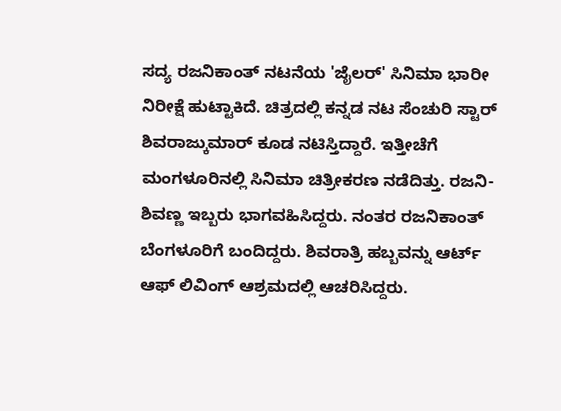ಸದ್ಯ ರಜನಿಕಾಂತ್ ನಟನೆಯ 'ಜೈಲರ್' ಸಿನಿಮಾ ಭಾರೀ ನಿರೀಕ್ಷೆ ಹುಟ್ಟಾಕಿದೆ. ಚಿತ್ರದಲ್ಲಿ ಕನ್ನಡ ನಟ ಸೆಂಚುರಿ ಸ್ಟಾರ್ ಶಿವರಾಜ್ಕುಮಾರ್ ಕೂಡ ನಟಿಸ್ತಿದ್ದಾರೆ. ಇತ್ತೀಚೆಗೆ ಮಂಗಳೂರಿನಲ್ಲಿ ಸಿನಿಮಾ ಚಿತ್ರೀಕರಣ ನಡೆದಿತ್ತು. ರಜನಿ- ಶಿವಣ್ಣ ಇಬ್ಬರು ಭಾಗವಹಿಸಿದ್ದರು. ನಂತರ ರಜನಿಕಾಂತ್ ಬೆಂಗಳೂರಿಗೆ ಬಂದಿದ್ದರು. ಶಿವರಾತ್ರಿ ಹಬ್ಬವನ್ನು ಆರ್ಟ್ ಆಫ್ ಲಿವಿಂಗ್ ಆಶ್ರಮದಲ್ಲಿ ಆಚರಿಸಿದ್ದರು.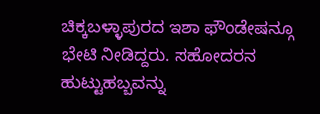ಚಿಕ್ಕಬಳ್ಳಾಪುರದ ಇಶಾ ಫೌಂಡೇಷನ್ಗೂ ಭೇಟಿ ನೀಡಿದ್ದರು. ಸಹೋದರನ ಹುಟ್ಟುಹಬ್ಬವನ್ನು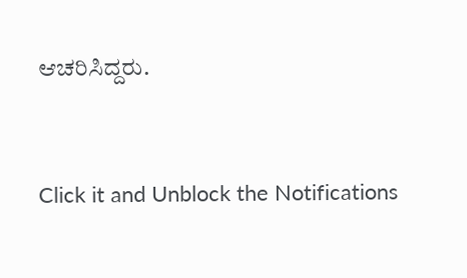ಆಚರಿಸಿದ್ದರು.


Click it and Unblock the Notifications